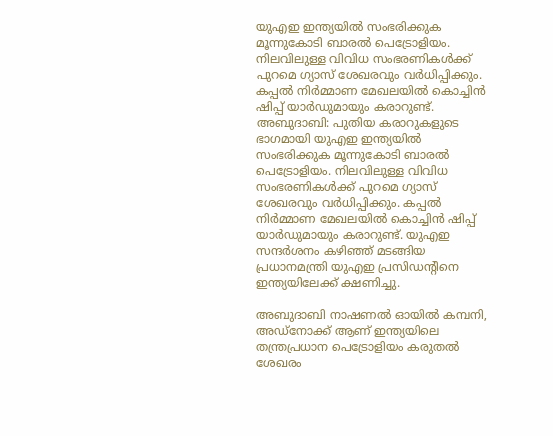യുഎഇ ഇന്ത്യയിൽ സംഭരിക്കുക മൂന്നുകോടി ബാരൽ പെട്രോളിയം. നിലവിലുള്ള വിവിധ സംഭരണികൾക്ക് പുറമെ ഗ്യാസ് ശേഖരവും വർധിപ്പിക്കും. കപ്പൽ നിർമ്മാണ മേഖലയിൽ കൊച്ചിൻ ഷിപ്പ് യാർഡുമായും കരാറുണ്ട്.
അബുദാബി: പുതിയ കരാറുകളുടെ ഭാഗമായി യുഎഇ ഇന്ത്യയിൽ സംഭരിക്കുക മൂന്നുകോടി ബാരൽ പെട്രോളിയം. നിലവിലുള്ള വിവിധ സംഭരണികൾക്ക് പുറമെ ഗ്യാസ് ശേഖരവും വർധിപ്പിക്കും. കപ്പൽ നിർമ്മാണ മേഖലയിൽ കൊച്ചിൻ ഷിപ്പ് യാർഡുമായും കരാറുണ്ട്. യുഎഇ സന്ദർശനം കഴിഞ്ഞ് മടങ്ങിയ പ്രധാനമന്ത്രി യുഎഇ പ്രസിഡൻ്റിനെ ഇന്ത്യയിലേക്ക് ക്ഷണിച്ചു.

അബുദാബി നാഷണൽ ഓയിൽ കമ്പനി, അഡ്നോക്ക് ആണ് ഇന്ത്യയിലെ തന്ത്രപ്രധാന പെട്രോളിയം കരുതൽ ശേഖരം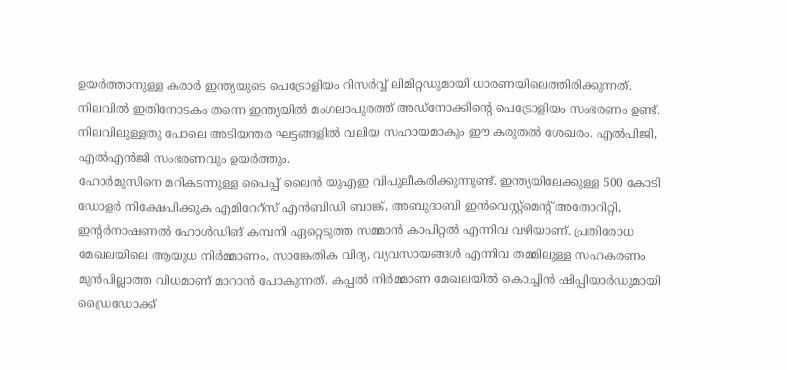ഉയർത്താനുള്ള കരാർ ഇന്ത്യയുടെ പെട്രോളിയം റിസർവ്വ് ലിമിറ്റഡുമായി ധാരണയിലെത്തിരിക്കുന്നത്. നിലവിൽ ഇതിനോടകം തന്നെ ഇന്ത്യയിൽ മംഗലാപുരത്ത് അഡ്നോക്കിന്റെ പെട്രോളിയം സംഭരണം ഉണ്ട്. നിലവിലുള്ളതു പോലെ അടിയന്തര ഘട്ടങ്ങളിൽ വലിയ സഹായമാകും ഈ കരുതൽ ശേഖരം. എൽപിജി, എൽഎൻജി സംഭരണവും ഉയർത്തും.
ഹോർമുസിനെ മറികടന്നുള്ള പൈപ്പ് ലൈൻ യുഎഇ വിപുലീകരിക്കുന്നുണ്ട്. ഇന്ത്യയിലേക്കുള്ള 500 കോടി ഡോളർ നിക്ഷേപിക്കുക എമിറേറ്സ് എൻബിഡി ബാങ്ക്, അബുദാബി ഇൻവെസ്റ്റ്മെന്റ് അതോറിറ്റി, ഇന്റർനാഷണൽ ഹോൾഡിങ് കമ്പനി ഏറ്റെടുത്ത സമ്മാൻ കാപിറ്റൽ എന്നിവ വഴിയാണ്. പ്രതിരോധ മേഖലയിലെ ആയുധ നിർമ്മാണം, സാങ്കേതിക വിദ്യ, വ്യവസായങ്ങൾ എന്നിവ തമ്മിലുള്ള സഹകരണം മുൻപില്ലാത്ത വിധമാണ് മാറാൻ പോകുന്നത്. കപ്പൽ നിർമ്മാണ മേഖലയിൽ കൊച്ചിൻ ഷിപ്പിയാർഡുമായി ഡ്രൈഡോക്ക്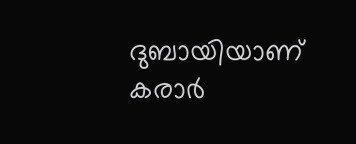ദുബായിയാണ് കരാർ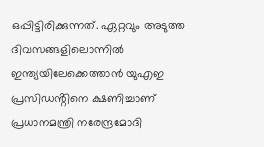ഒപ്പിട്ടിരിക്കുന്നത്. ഏറ്റവും അടുത്ത ദിവസങ്ങളിലൊന്നിൽ ഇന്ത്യയിലേക്കെത്താൻ യുഎഇ പ്രസിഡൻ്റിനെ ക്ഷണിച്ചാണ് പ്രധാനമന്ത്രി നരേന്ദ്രമോദി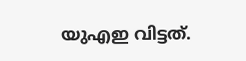യുഎഇ വിട്ടത്.